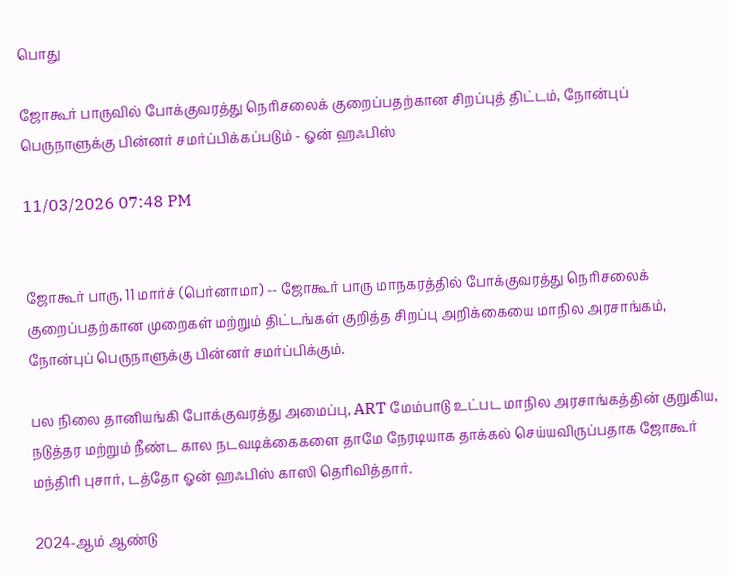பொது

ஜோகூர் பாருவில் போக்குவரத்து நெரிசலைக் குறைப்பதற்கான சிறப்புத் திட்டம், நோன்புப் பெருநாளுக்கு பின்னர் சமர்ப்பிக்கப்படும் - ஓன் ஹஃபிஸ்

11/03/2026 07:48 PM


ஜோகூர் பாரு, 11 மார்ச் (பெர்னாமா) -- ஜோகூர் பாரு மாநகரத்தில் போக்குவரத்து நெரிசலைக் குறைப்பதற்கான முறைகள் மற்றும் திட்டங்கள் குறித்த சிறப்பு அறிக்கையை மாநில அரசாங்கம், நோன்புப் பெருநாளுக்கு பின்னர் சமர்ப்பிக்கும்.

பல நிலை தானியங்கி போக்குவரத்து அமைப்பு, ART மேம்பாடு உட்பட மாநில அரசாங்கத்தின் குறுகிய, நடுத்தர மற்றும் நீண்ட கால நடவடிக்கைகளை தாமே நேரடியாக தாக்கல் செய்யவிருப்பதாக ஜோகூர் மந்திரி புசார், டத்தோ ஓன் ஹஃபிஸ் காஸி தெரிவித்தார்.

2024-ஆம் ஆண்டு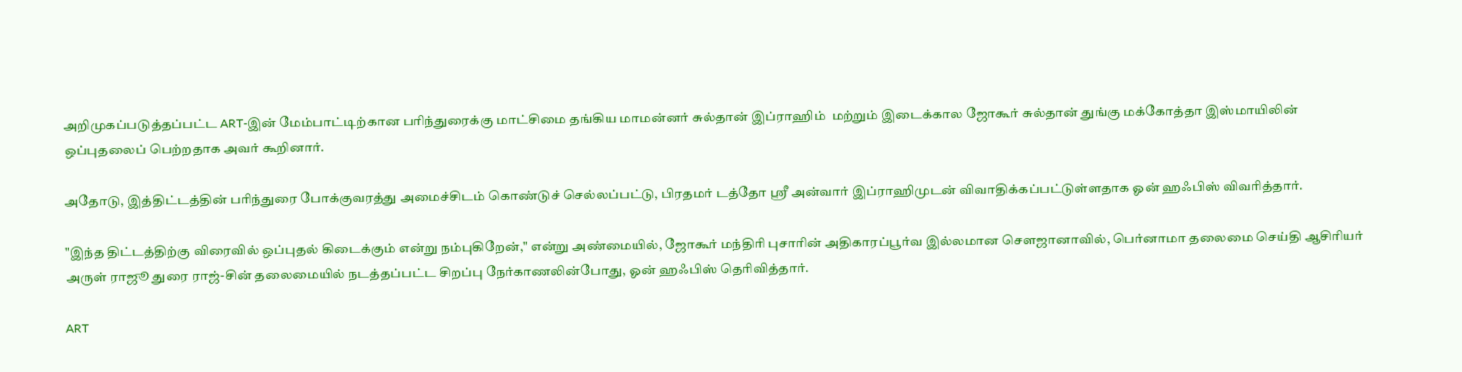அறிமுகப்படுத்தப்பட்ட ART-இன் மேம்பாட்டிற்கான பரிந்துரைக்கு மாட்சிமை தங்கிய மாமன்னர் சுல்தான் இப்ராஹிம்  மற்றும் இடைக்கால ஜோகூர் சுல்தான் துங்கு மக்கோத்தா இஸ்மாயிலின் ஒப்புதலைப் பெற்றதாக அவர் கூறினார்.

அதோடு, இத்திட்டத்தின் பரிந்துரை போக்குவரத்து அமைச்சிடம் கொண்டுச் செல்லப்பட்டு, பிரதமர் டத்தோ ஸ்ரீ அன்வார் இப்ராஹிமுடன் விவாதிக்கப்பட்டுள்ளதாக ஓன் ஹஃபிஸ் விவரித்தார்.

"இந்த திட்டத்திற்கு விரைவில் ஒப்புதல் கிடைக்கும் என்று நம்புகிறேன்," என்று அண்மையில், ஜோகூர் மந்திரி புசாரின் அதிகாரப்பூர்வ இல்லமான சௌஜானாவில், பெர்னாமா தலைமை செய்தி ஆசிரியர் அருள் ராஜூ துரை ராஜ்-சின் தலைமையில் நடத்தப்பட்ட சிறப்பு நேர்காணலின்போது, ஓன் ஹஃபிஸ் தெரிவித்தார்.

ART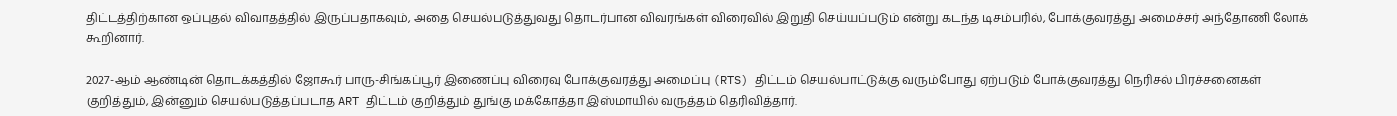திட்டத்திற்கான ஒப்புதல் விவாதத்தில் இருப்பதாகவும், அதை செயல்படுத்துவது தொடர்பான விவரங்கள் விரைவில் இறுதி செய்யப்படும் என்று கடந்த டிசம்பரில், போக்குவரத்து அமைச்சர் அந்தோணி லோக் கூறினார்.

2027-ஆம் ஆண்டின் தொடக்கத்தில் ஜோகூர் பாரு-சிங்கப்பூர் இணைப்பு விரைவு போக்குவரத்து அமைப்பு (RTS) திட்டம் செயல்பாட்டுக்கு வரும்போது ஏற்படும் போக்குவரத்து நெரிசல் பிரச்சனைகள் குறித்தும், இன்னும் செயல்படுத்தப்படாத ART திட்டம் குறித்தும் துங்கு மக்கோத்தா இஸ்மாயில் வருத்தம் தெரிவித்தார்.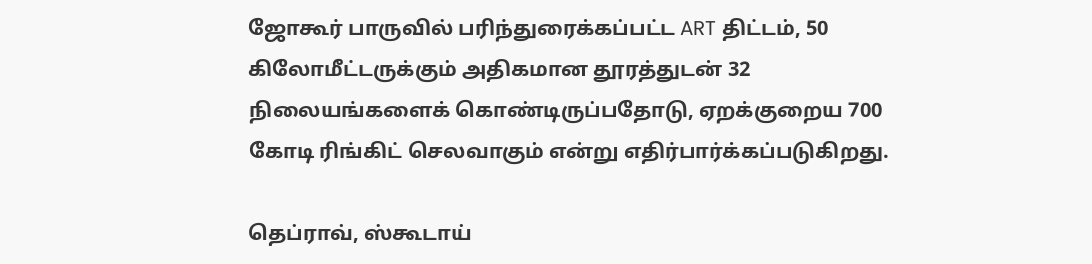ஜோகூர் பாருவில் பரிந்துரைக்கப்பட்ட ART திட்டம், 50 கிலோமீட்டருக்கும் அதிகமான தூரத்துடன் 32 நிலையங்களைக் கொண்டிருப்பதோடு, ஏறக்குறைய 700 கோடி ரிங்கிட் செலவாகும் என்று எதிர்பார்க்கப்படுகிறது.

தெப்ராவ், ஸ்கூடாய்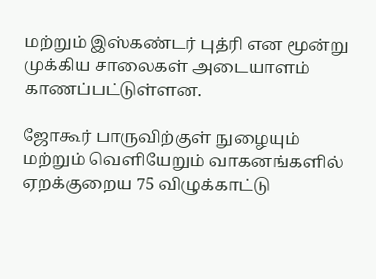மற்றும் இஸ்கண்டர் புத்ரி என மூன்று முக்கிய சாலைகள் அடையாளம் காணப்பட்டுள்ளன.

ஜோகூர் பாருவிற்குள் நுழையும் மற்றும் வெளியேறும் வாகனங்களில் ஏறக்குறைய 75 விழுக்காட்டு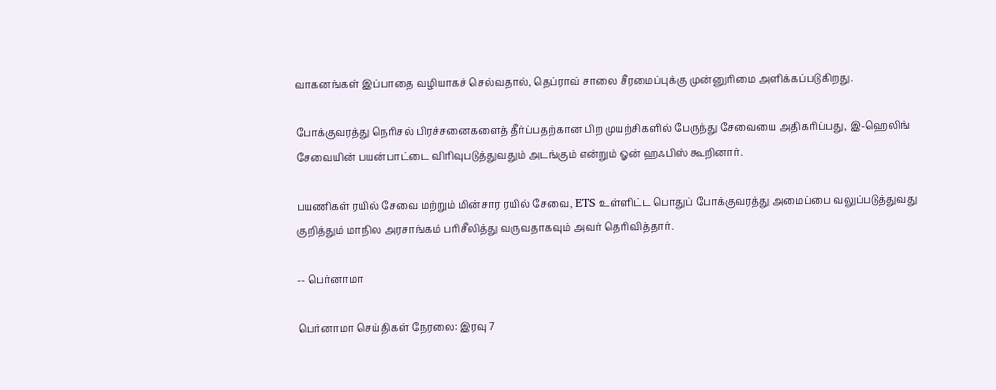வாகனங்கள் இப்பாதை வழியாகச் செல்வதால், தெப்ராவ் சாலை சீரமைப்புக்கு முன்னுரிமை அளிக்கப்படுகிறது.

போக்குவரத்து நெரிசல் பிரச்சனைகளைத் தீர்ப்பதற்கான பிற முயற்சிகளில் பேருந்து சேவையை அதிகரிப்பது, இ-ஹெலிங் சேவையின் பயன்பாட்டை விரிவுபடுத்துவதும் அடங்கும் என்றும் ஓன் ஹஃபிஸ் கூறினார்.

பயணிகள் ரயில் சேவை மற்றும் மின்சார ரயில் சேவை, ETS உள்ளிட்ட பொதுப் போக்குவரத்து அமைப்பை வலுப்படுத்துவது குறித்தும் மாநில அரசாங்கம் பரிசீலித்து வருவதாகவும் அவர் தெரிவித்தார்.

-- பெர்னாமா

பெர்னாமா செய்திகள் நேரலை: இரவு 7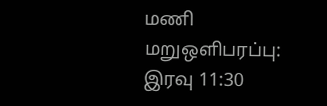மணி மறுஒளிபரப்பு: இரவு 11:30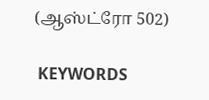(ஆஸ்ட்ரோ 502)

 KEYWORDS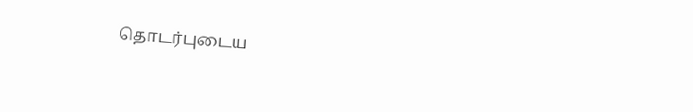தொடர்புடைய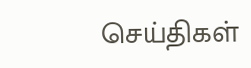செய்திகள்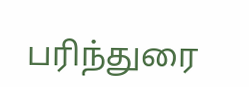பரிந்துரை